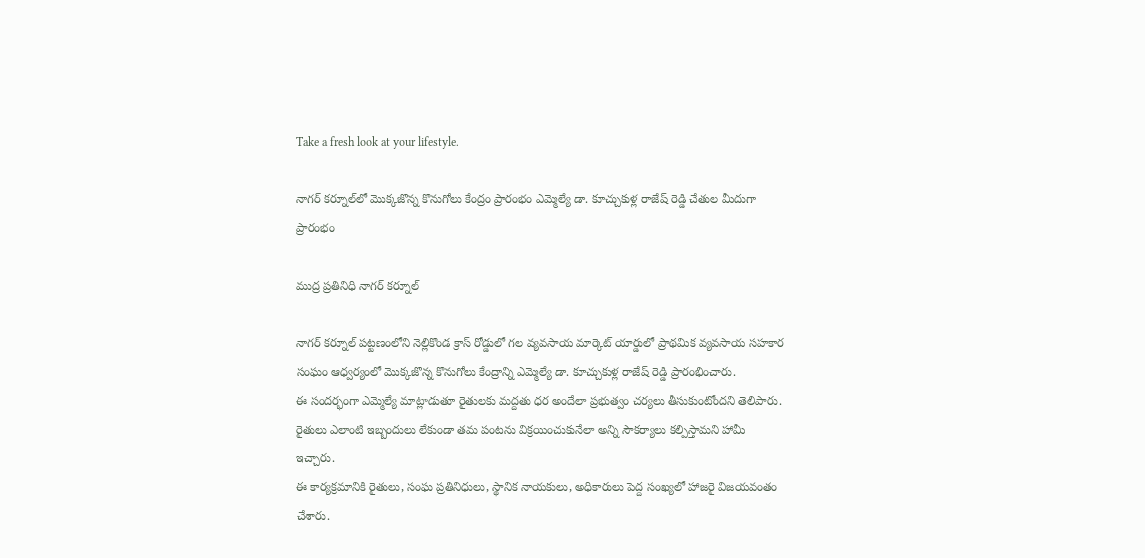Take a fresh look at your lifestyle.

నాగర్ కర్నూల్‌లో మొక్కజొన్న కొనుగోలు కేంద్రం ప్రారంభం ఎమ్మెల్యే డా. కూచ్చుకుళ్ల రాజేష్ రెడ్డి చేతుల మీదుగా ప్రారంభం

ముద్ర ప్రతినిధి నాగర్ కర్నూల్

నాగర్ కర్నూల్ పట్టణంలోని నెల్లికొండ క్రాస్ రోడ్డులో గల వ్యవసాయ మార్కెట్ యార్డులో ప్రాథమిక వ్యవసాయ సహకార సంఘం ఆధ్వర్యంలో మొక్కజొన్న కొనుగోలు కేంద్రాన్ని ఎమ్మెల్యే డా. కూచ్చుకుళ్ల రాజేష్ రెడ్డి ప్రారంభించారు.
ఈ సందర్భంగా ఎమ్మెల్యే మాట్లాడుతూ రైతులకు మద్దతు ధర అందేలా ప్రభుత్వం చర్యలు తీసుకుంటోందని తెలిపారు. రైతులు ఎలాంటి ఇబ్బందులు లేకుండా తమ పంటను విక్రయించుకునేలా అన్ని సౌకర్యాలు కల్పిస్తామని హామీ ఇచ్చారు.
ఈ కార్యక్రమానికి రైతులు, సంఘ ప్రతినిధులు, స్థానిక నాయకులు, అధికారులు పెద్ద సంఖ్యలో హాజరై విజయవంతం చేశారు.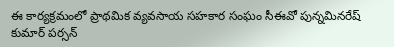ఈ కార్యక్రమంలో ప్రాథమిక వ్యవసాయ సహకార సంఘం సీఈవో పున్నమినరేష్ కుమార్ పర్సన్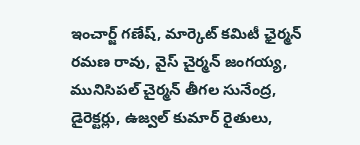ఇంచార్జ్ గణేష్, మార్కెట్ కమిటీ ఛైర్మన్ రమణ రావు, వైస్ చైర్మన్ జంగయ్య, మునిసిపల్ చైర్మన్ తీగల సునేంద్ర, డైరెక్టర్లు, ఉజ్వల్ కుమార్ రైతులు,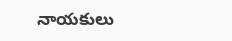నాయకులు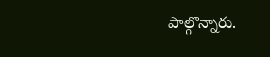పాల్గొన్నారు.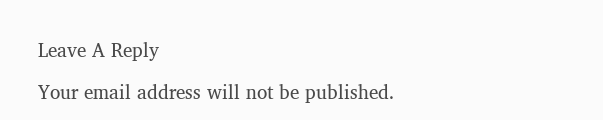Leave A Reply

Your email address will not be published.